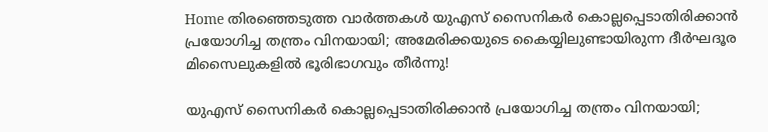Home തിരഞ്ഞെടുത്ത വാർത്തകൾ യുഎസ് സൈനികര്‍ കൊല്ലപ്പെടാതിരിക്കാൻ പ്രയോഗിച്ച തന്ത്രം വിനയായി; അമേരിക്കയുടെ കൈയ്യിലുണ്ടായിരുന്ന ദീര്‍ഘദൂര മിസൈലുകളില്‍ ഭൂരിഭാഗവും തീര്‍ന്നു!

യുഎസ് സൈനികര്‍ കൊല്ലപ്പെടാതിരിക്കാൻ പ്രയോഗിച്ച തന്ത്രം വിനയായി;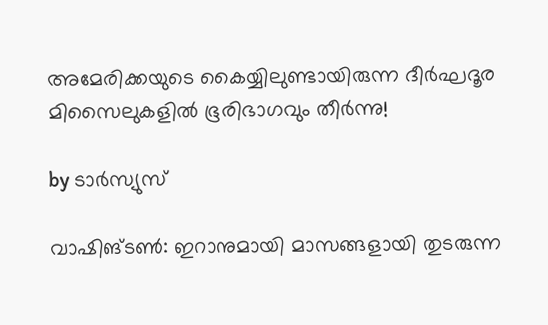അമേരിക്കയുടെ കൈയ്യിലുണ്ടായിരുന്ന ദീര്‍ഘദൂര മിസൈലുകളില്‍ ഭൂരിഭാഗവും തീര്‍ന്നു!

by ടാർസ്യുസ്

വാഷിങ്ടണ്‍: ഇറാനുമായി മാസങ്ങളായി തുടരുന്ന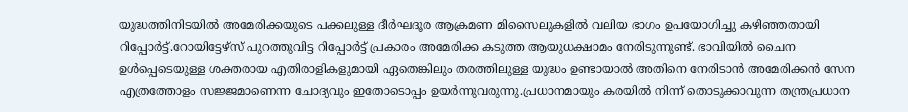യുദ്ധത്തിനിടയില്‍ അമേരിക്കയുടെ പക്കലുള്ള ദീർഘദൂര ആക്രമണ മിസൈലുകളില്‍ വലിയ ഭാഗം ഉപയോഗിച്ചു കഴിഞ്ഞതായി റിപ്പോർട്ട്.റോയിട്ടേഴ്സ് പുറത്തുവിട്ട റിപ്പോർട്ട് പ്രകാരം അമേരിക്ക കടുത്ത ആയുധക്ഷാമം നേരിടുന്നുണ്ട്. ഭാവിയില്‍ ചൈന ഉള്‍പ്പെടെയുള്ള ശക്തരായ എതിരാളികളുമായി ഏതെങ്കിലും തരത്തിലുള്ള യുദ്ധം ഉണ്ടായാല്‍ അതിനെ നേരിടാൻ അമേരിക്കൻ സേന എത്രത്തോളം സജ്ജമാണെന്ന ചോദ്യവും ഇതോടൊപ്പം ഉയർന്നുവരുന്നു.പ്രധാനമായും കരയില്‍ നിന്ന് തൊടുക്കാവുന്ന തന്ത്രപ്രധാന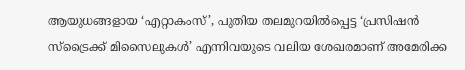ആയുധങ്ങളായ ‘എറ്റാകംസ്’, പുതിയ തലമുറയില്‍പ്പെട്ട ‘പ്രസിഷൻ സ്‌ട്രൈക്ക് മിസൈലുകള്‍’ എന്നിവയുടെ വലിയ ശേഖരമാണ് അമേരിക്ക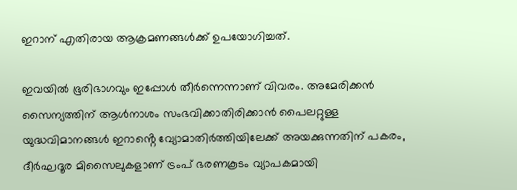ഇറാന് എതിരായ ആക്രമണങ്ങള്‍ക്ക് ഉപയോഗിച്ചത്.

ഇവയില്‍ ഭൂരിഭാഗവും ഇപ്പോള്‍ തീർന്നെന്നാണ് വിവരം. അമേരിക്കൻ സൈന്യത്തിന് ആള്‍നാശം സംഭവിക്കാതിരിക്കാൻ പൈലറ്റുള്ള യുദ്ധവിമാനങ്ങള്‍ ഇറാൻ്റെ വ്യോമാതിർത്തിയിലേക്ക് അയക്കുന്നതിന് പകരം, ദീർഘദൂര മിസൈലുകളാണ് ട്രംപ് ഭരണകൂടം വ്യാപകമായി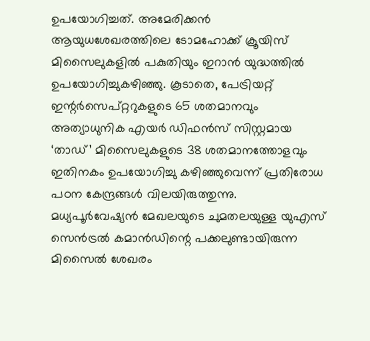ഉപയോഗിച്ചത്. അമേരിക്കൻ ആയുധശേഖരത്തിലെ ടോമഹോക്ക് ക്രൂയിസ് മിസൈലുകളില്‍ പകുതിയും ഇറാൻ യുദ്ധത്തില്‍ ഉപയോഗിച്ചുകഴിഞ്ഞു. കൂടാതെ, പേട്രിയറ്റ് ഇന്റർസെപ്റ്ററുകളുടെ 65 ശതമാനവും അത്യാധുനിക എയർ ഡിഫൻസ് സിസ്റ്റമായ ‘താഡ്’ മിസൈലുകളുടെ 38 ശതമാനത്തോളവും ഇതിനകം ഉപയോഗിച്ചു കഴിഞ്ഞുവെന്ന് പ്രതിരോധ പഠന കേന്ദ്രങ്ങള്‍ വിലയിരുത്തുന്നു. മധ്യപൂർവേഷ്യൻ മേഖലയുടെ ചുമതലയുള്ള യുഎസ് സെൻട്രല്‍ കമാൻഡിന്റെ പക്കലുണ്ടായിരുന്ന മിസൈല്‍ ശേഖരം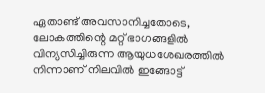ഏതാണ്ട് അവസാനിച്ചതോടെ, ലോകത്തിന്റെ മറ്റ് ഭാഗങ്ങളില്‍ വിന്യസിച്ചിരുന്ന ആയുധശേഖരത്തില്‍ നിന്നാണ് നിലവില്‍ ഇങ്ങോട്ട്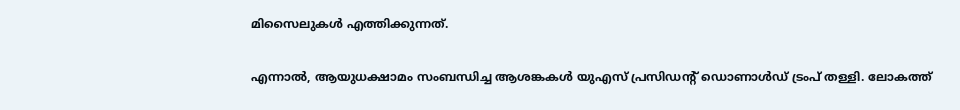മിസൈലുകള്‍ എത്തിക്കുന്നത്.

എന്നാല്‍, ആയുധക്ഷാമം സംബന്ധിച്ച ആശങ്കകള്‍ യുഎസ് പ്രസിഡന്റ് ഡൊണാള്‍ഡ് ട്രംപ് തള്ളി. ലോകത്ത്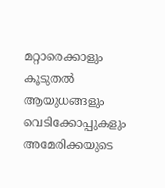മറ്റാരെക്കാളും കൂടുതല്‍ ആയുധങ്ങളും വെടിക്കോപ്പുകളും അമേരിക്കയുടെ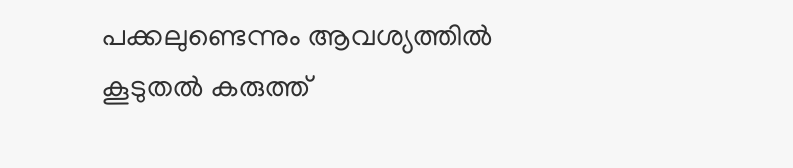പക്കലുണ്ടെന്നും ആവശ്യത്തില്‍ കൂടുതല്‍ കരുത്ത്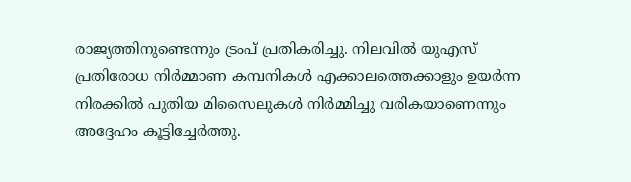രാജ്യത്തിനുണ്ടെന്നും ട്രംപ് പ്രതികരിച്ചു. നിലവില്‍ യുഎസ് പ്രതിരോധ നിർമ്മാണ കമ്പനികള്‍ എക്കാലത്തെക്കാളും ഉയർന്ന നിരക്കില്‍ പുതിയ മിസൈലുകള്‍ നിർമ്മിച്ചു വരികയാണെന്നും അദ്ദേഹം കൂട്ടിച്ചേർത്തു.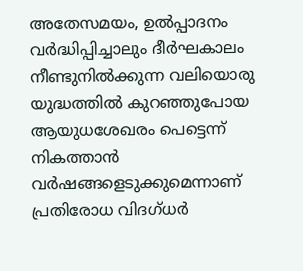അതേസമയം, ഉല്‍പ്പാദനം വർദ്ധിപ്പിച്ചാലും ദീർഘകാലം നീണ്ടുനില്‍ക്കുന്ന വലിയൊരു യുദ്ധത്തില്‍ കുറഞ്ഞുപോയ ആയുധശേഖരം പെട്ടെന്ന് നികത്താൻ വർഷങ്ങളെടുക്കുമെന്നാണ് പ്രതിരോധ വിദഗ്ധർ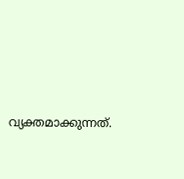വ്യക്തമാക്കുന്നത്.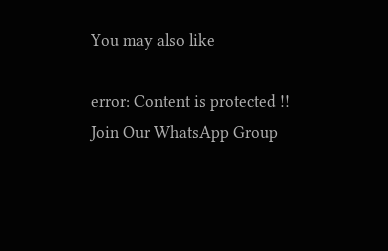You may also like

error: Content is protected !!
Join Our WhatsApp Group